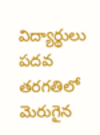విద్యార్థులు పదవ తరగతిలో మెరుగైన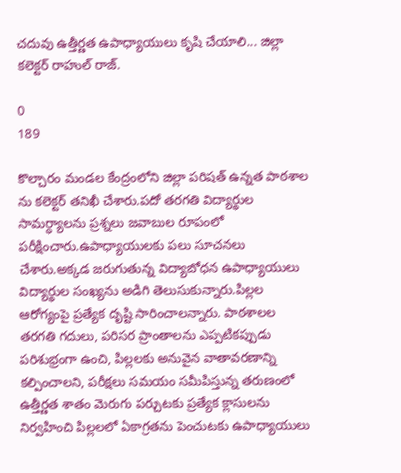చదువు ఉత్తీర్ణత ఉపాధ్యాయులు కృషి చేయాలి... జిల్లా కలెక్టర్ రాహుల్ రాజ్.

0
189

కొల్చారం మండల కేంద్రంలోని జిల్లా పరిషత్ ఉన్నత పాఠశాల ను కలెక్టర్ తనిఖీ చేశారు.పదో తరగతి విద్యార్థుల సామర్ధ్యాలను ప్రశ్నలు జవాబుల రూపంలో పరీక్షించారు.ఉపాధ్యాయులకు పలు సూచనలు చేశారు.అక్కడ జరుగుతున్న విద్యాబోధన ఉపాధ్యాయులు విద్యార్థుల సంఖ్యను అడిగి తెలుసుకున్నారు.పిల్లల ఆరోగ్యంపై ప్రత్యేక దృష్టి సారించాలన్నారు. పాఠశాలల తరగతి గదులు, పరిసర ప్రాంతాలను ఎప్పటికప్పుడు పరిశుభ్రంగా ఉంచి, పిల్లలకు అనువైన వాతావరణాన్ని కల్పించాలని, పరీక్షలు సమయం సమీపిస్తున్న తరుణంలో ఉత్తీర్ణత శాతం మెరుగు పర్చుటకు ప్రత్యేక క్లాసులను నిర్వహించి పిల్లలలో ఏకాగ్రతను పెంచుటకు ఉపాధ్యాయులు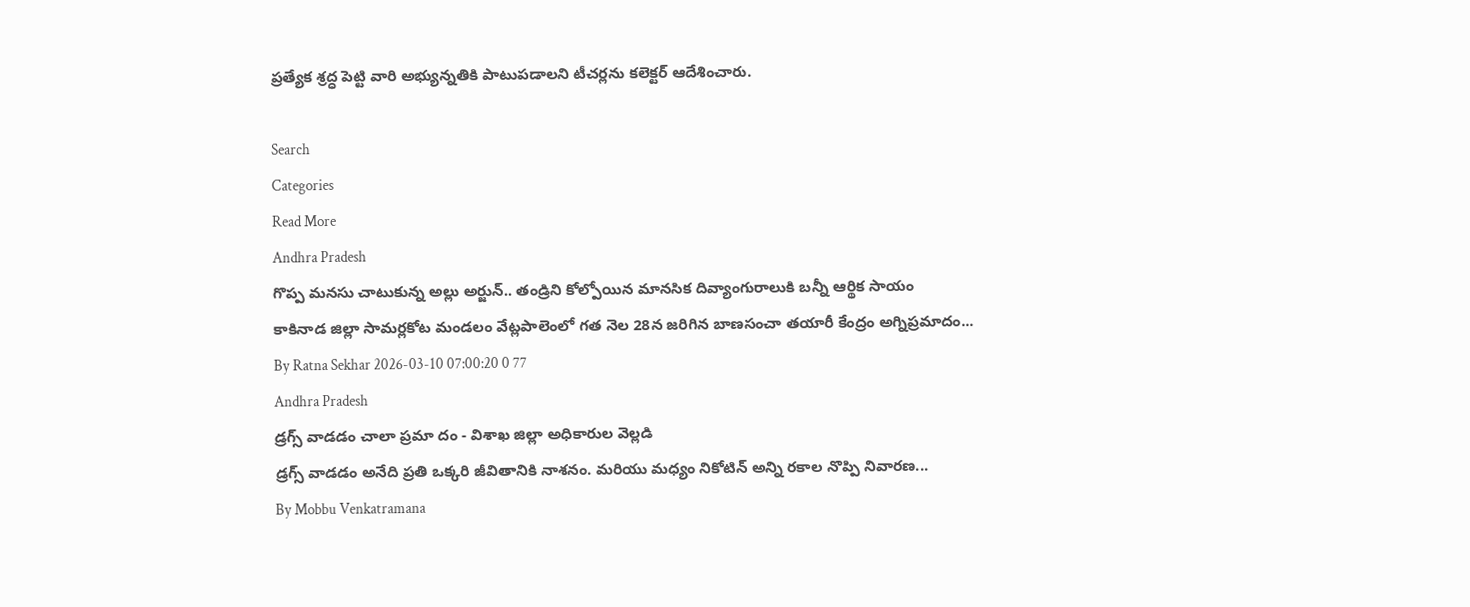ప్రత్యేక శ్రద్ధ పెట్టి వారి అభ్యున్నతికి పాటుపడాలని టీచర్లను కలెక్టర్ ఆదేశించారు.

Search
Categories
Read More
Andhra Pradesh
గొప్ప మనసు చాటుకున్న అల్లు అర్జున్.. తండ్రిని కోల్పోయిన మానసిక దివ్యాంగురాలుకి బ‌న్నీ ఆర్థిక సాయం
కాకినాడ జిల్లా సామర్లకోట మండలం వేట్లపాలెంలో గత నెల 28న జరిగిన బాణసంచా తయారీ కేంద్రం అగ్నిప్రమాదం...
By Ratna Sekhar 2026-03-10 07:00:20 0 77
Andhra Pradesh
డ్రగ్స్ వాడడం చాలా ప్రమా దం - విశాఖ జిల్లా అధికారుల వెల్లడి
డ్రగ్స్ వాడడం అనేది ప్రతి ఒక్కరి జీవితానికి నాశనం. మరియు మధ్యం నికోటిన్ అన్ని రకాల నొప్పి నివారణ...
By Mobbu Venkatramana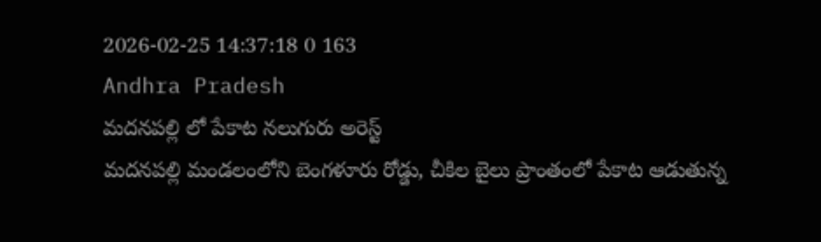2026-02-25 14:37:18 0 163
Andhra Pradesh
మదనపల్లి లో పేకాట నలుగురు అరెస్ట్
మదనపల్లి మండలంలోని బెంగళూరు రోడ్డు, చీకిల బైలు ప్రాంతంలో పేకాట ఆడుతున్న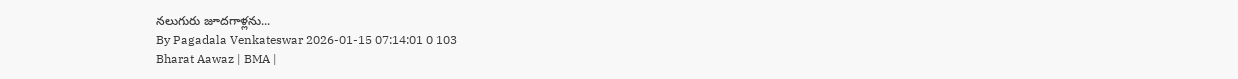నలుగురు జూదగాళ్లను...
By Pagadala Venkateswar 2026-01-15 07:14:01 0 103
Bharat Aawaz | BMA |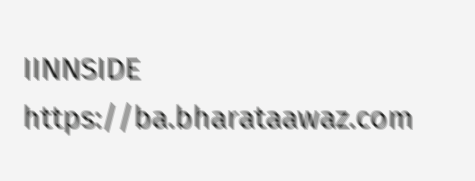IINNSIDE https://ba.bharataawaz.com